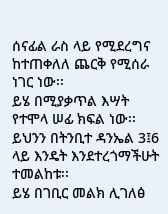ሰናፊል ራስ ላይ የሚደረግና ከተጠቀለለ ጨርቅ የሚሰራ ነገር ነው፡፡
ይሄ በሚያቃጥል እሣት የተሞላ ሠፊ ክፍል ነው፡፡ይህንን በትንቢተ ዳንኤል 3፤6 ላይ እንዴት እንደተረጎማችሁት ተመልከቱ፡፡
ይሄ በገቢር መልክ ሊገለፅ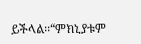ይችላል፡፡“ምክኒያቱም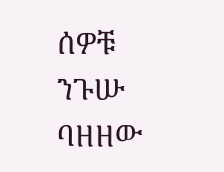ሰዎቹ ንጉሡ ባዘዘው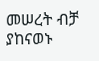መሠረት ብቻ ያከናወኑ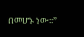በመሆኑ ነው፡፡”